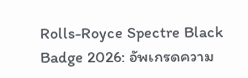Rolls-Royce Spectre Black Badge 2026: อัพเกรดความ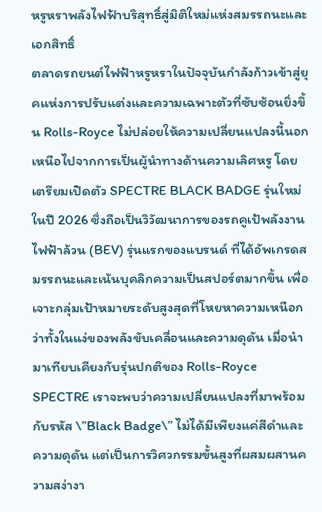หรูหราพลังไฟฟ้าบริสุทธิ์สู่มิติใหม่แห่งสมรรถนะและเอกสิทธิ์
ตลาดรถยนต์ไฟฟ้าหรูหราในปัจจุบันกำลังก้าวเข้าสู่ยุคแห่งการปรับแต่งและความเฉพาะตัวที่ซับซ้อนยิ่งขึ้น Rolls-Royce ไม่ปล่อยให้ความเปลี่ยนแปลงนี้นอกเหนือไปจากการเป็นผู้นำทางด้านความเลิศหรู โดยเตรียมเปิดตัว SPECTRE BLACK BADGE รุ่นใหม่ในปี 2026 ซึ่งถือเป็นวิวัฒนาการของรถคูเป้พลังงานไฟฟ้าล้วน (BEV) รุ่นแรกของแบรนด์ ที่ได้อัพเกรดสมรรถนะและเน้นบุคลิกความเป็นสปอร์ตมากขึ้น เพื่อเจาะกลุ่มเป้าหมายระดับสูงสุดที่โหยหาความเหนือกว่าทั้งในแง่ของพลังขับเคลื่อนและความดุดัน เมื่อนำมาเทียบเคียงกับรุ่นปกติของ Rolls-Royce SPECTRE เราจะพบว่าความเปลี่ยนแปลงที่มาพร้อมกับรหัส \”Black Badge\” ไม่ได้มีเพียงแค่สีดำและความดุดัน แต่เป็นการวิศวกรรมขั้นสูงที่ผสมผสานความสง่างา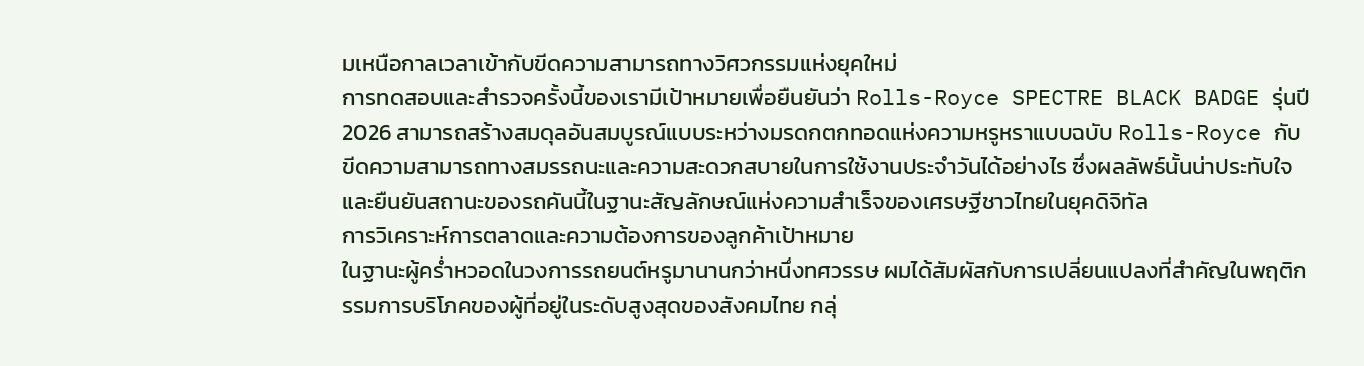มเหนือกาลเวลาเข้ากับขีดความสามารถทางวิศวกรรมแห่งยุคใหม่
การทดสอบและสำรวจครั้งนี้ของเรามีเป้าหมายเพื่อยืนยันว่า Rolls-Royce SPECTRE BLACK BADGE รุ่นปี 2026 สามารถสร้างสมดุลอันสมบูรณ์แบบระหว่างมรดกตกทอดแห่งความหรูหราแบบฉบับ Rolls-Royce กับขีดความสามารถทางสมรรถนะและความสะดวกสบายในการใช้งานประจำวันได้อย่างไร ซึ่งผลลัพธ์นั้นน่าประทับใจ และยืนยันสถานะของรถคันนี้ในฐานะสัญลักษณ์แห่งความสำเร็จของเศรษฐีชาวไทยในยุคดิจิทัล
การวิเคราะห์การตลาดและความต้องการของลูกค้าเป้าหมาย
ในฐานะผู้คร่ำหวอดในวงการรถยนต์หรูมานานกว่าหนึ่งทศวรรษ ผมได้สัมผัสกับการเปลี่ยนแปลงที่สำคัญในพฤติกรรมการบริโภคของผู้ที่อยู่ในระดับสูงสุดของสังคมไทย กลุ่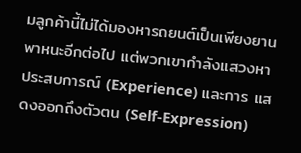มลูกค้านี้ไม่ได้มองหารถยนต์เป็นเพียงยานพาหนะอีกต่อไป แต่พวกเขากำลังแสวงหา ประสบการณ์ (Experience) และการ แสดงออกถึงตัวตน (Self-Expression)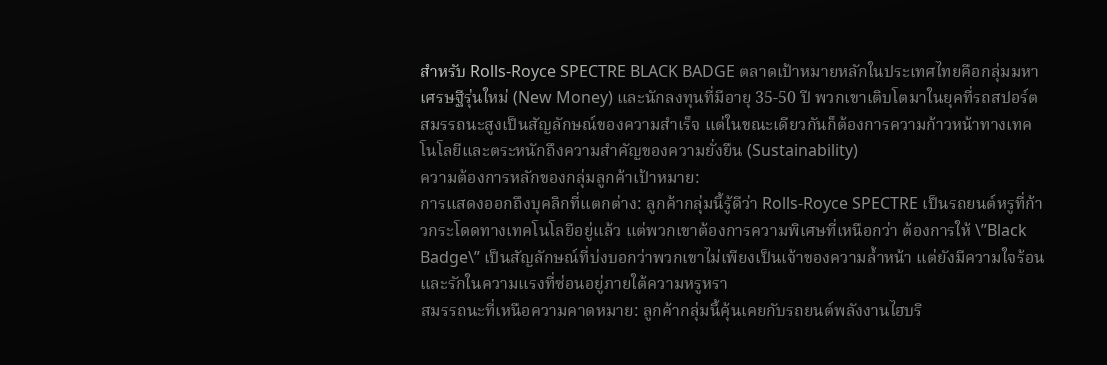สำหรับ Rolls-Royce SPECTRE BLACK BADGE ตลาดเป้าหมายหลักในประเทศไทยคือกลุ่มมหาเศรษฐีรุ่นใหม่ (New Money) และนักลงทุนที่มีอายุ 35-50 ปี พวกเขาเติบโตมาในยุคที่รถสปอร์ตสมรรถนะสูงเป็นสัญลักษณ์ของความสำเร็จ แต่ในขณะเดียวกันก็ต้องการความก้าวหน้าทางเทคโนโลยีและตระหนักถึงความสำคัญของความยั่งยืน (Sustainability)
ความต้องการหลักของกลุ่มลูกค้าเป้าหมาย:
การแสดงออกถึงบุคลิกที่แตกต่าง: ลูกค้ากลุ่มนี้รู้ดีว่า Rolls-Royce SPECTRE เป็นรถยนต์หรูที่ก้าวกระโดดทางเทคโนโลยีอยู่แล้ว แต่พวกเขาต้องการความพิเศษที่เหนือกว่า ต้องการให้ \”Black Badge\” เป็นสัญลักษณ์ที่บ่งบอกว่าพวกเขาไม่เพียงเป็นเจ้าของความล้ำหน้า แต่ยังมีความใจร้อนและรักในความแรงที่ซ่อนอยู่ภายใต้ความหรูหรา
สมรรถนะที่เหนือความคาดหมาย: ลูกค้ากลุ่มนี้คุ้นเคยกับรถยนต์พลังงานไฮบริ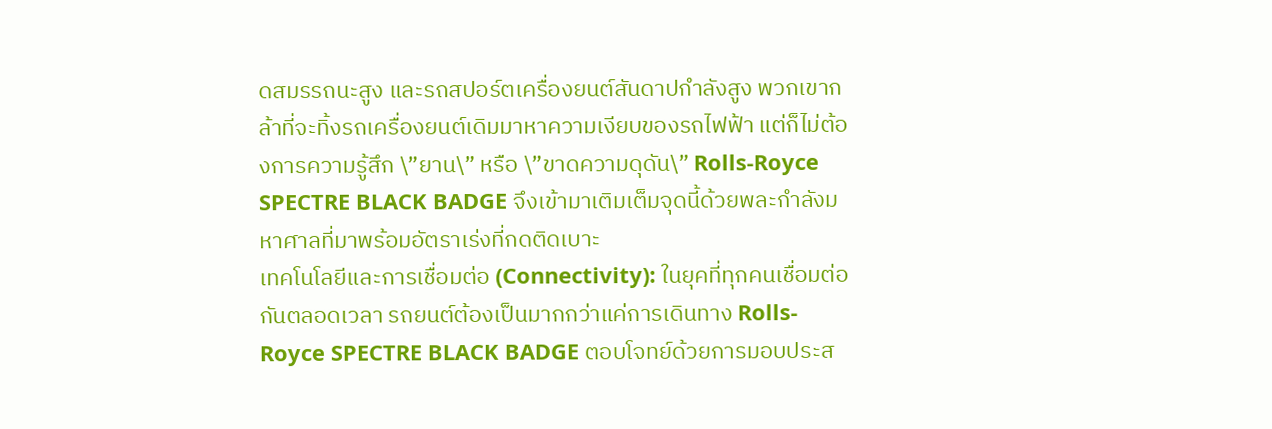ดสมรรถนะสูง และรถสปอร์ตเครื่องยนต์สันดาปกำลังสูง พวกเขากล้าที่จะทิ้งรถเครื่องยนต์เดิมมาหาความเงียบของรถไฟฟ้า แต่ก็ไม่ต้องการความรู้สึก \”ยาน\” หรือ \”ขาดความดุดัน\” Rolls-Royce SPECTRE BLACK BADGE จึงเข้ามาเติมเต็มจุดนี้ด้วยพละกำลังมหาศาลที่มาพร้อมอัตราเร่งที่กดติดเบาะ
เทคโนโลยีและการเชื่อมต่อ (Connectivity): ในยุคที่ทุกคนเชื่อมต่อกันตลอดเวลา รถยนต์ต้องเป็นมากกว่าแค่การเดินทาง Rolls-Royce SPECTRE BLACK BADGE ตอบโจทย์ด้วยการมอบประส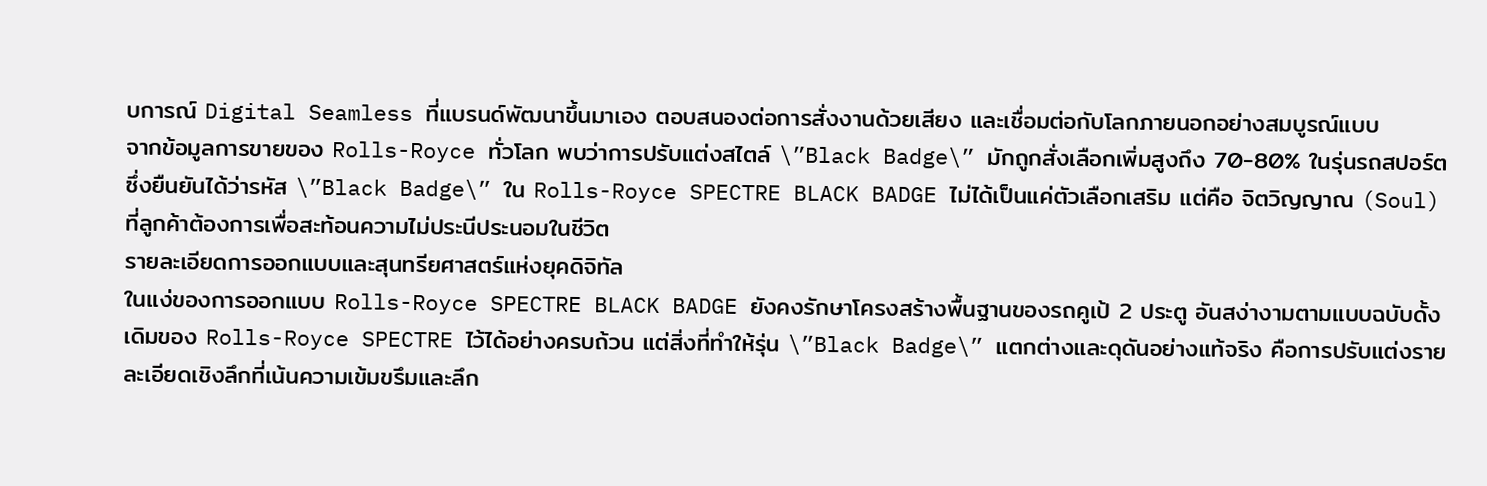บการณ์ Digital Seamless ที่แบรนด์พัฒนาขึ้นมาเอง ตอบสนองต่อการสั่งงานด้วยเสียง และเชื่อมต่อกับโลกภายนอกอย่างสมบูรณ์แบบ
จากข้อมูลการขายของ Rolls-Royce ทั่วโลก พบว่าการปรับแต่งสไตล์ \”Black Badge\” มักถูกสั่งเลือกเพิ่มสูงถึง 70-80% ในรุ่นรถสปอร์ต ซึ่งยืนยันได้ว่ารหัส \”Black Badge\” ใน Rolls-Royce SPECTRE BLACK BADGE ไม่ได้เป็นแค่ตัวเลือกเสริม แต่คือ จิตวิญญาณ (Soul) ที่ลูกค้าต้องการเพื่อสะท้อนความไม่ประนีประนอมในชีวิต
รายละเอียดการออกแบบและสุนทรียศาสตร์แห่งยุคดิจิทัล
ในแง่ของการออกแบบ Rolls-Royce SPECTRE BLACK BADGE ยังคงรักษาโครงสร้างพื้นฐานของรถคูเป้ 2 ประตู อันสง่างามตามแบบฉบับดั้งเดิมของ Rolls-Royce SPECTRE ไว้ได้อย่างครบถ้วน แต่สิ่งที่ทำให้รุ่น \”Black Badge\” แตกต่างและดุดันอย่างแท้จริง คือการปรับแต่งรายละเอียดเชิงลึกที่เน้นความเข้มขรึมและลึก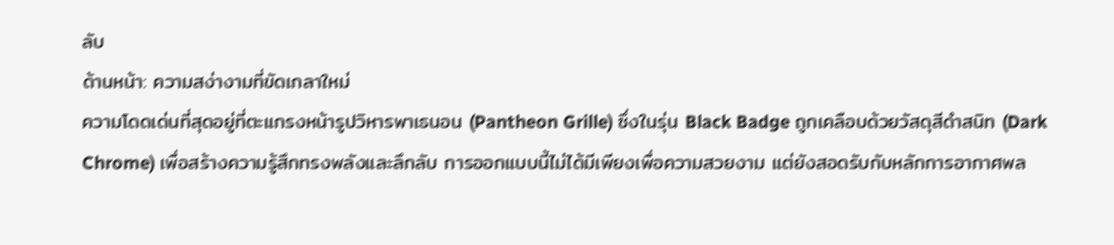ลับ
ด้านหน้า: ความสง่างามที่ขัดเกลาใหม่
ความโดดเด่นที่สุดอยู่ที่ตะแกรงหน้ารูปวิหารพาเธนอน (Pantheon Grille) ซึ่งในรุ่น Black Badge ถูกเคลือบด้วยวัสดุสีดำสนิท (Dark Chrome) เพื่อสร้างความรู้สึกทรงพลังและลึกลับ การออกแบบนี้ไม่ได้มีเพียงเพื่อความสวยงาม แต่ยังสอดรับกับหลักการอากาศพล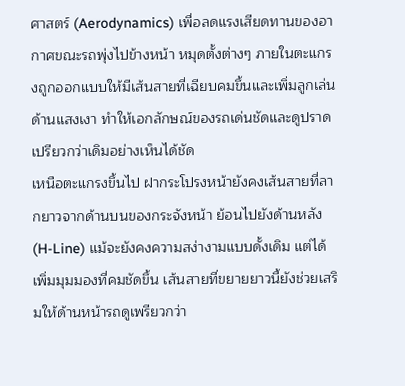ศาสตร์ (Aerodynamics) เพื่อลดแรงเสียดทานของอากาศขณะรถพุ่งไปข้างหน้า หมุดตั้งต่างๆ ภายในตะแกรงถูกออกแบบให้มีเส้นสายที่เฉียบคมขึ้นและเพิ่มลูกเล่นด้านแสงเงา ทำให้เอกลักษณ์ของรถเด่นชัดและดูปราดเปรียวกว่าเดิมอย่างเห็นได้ชัด
เหนือตะแกรงขึ้นไป ฝากระโปรงหน้ายังคงเส้นสายที่ลากยาวจากด้านบนของกระจังหน้า ย้อนไปยังด้านหลัง (H-Line) แม้จะยังคงความสง่างามแบบดั้งเดิม แต่ได้เพิ่มมุมมองที่คมชัดขึ้น เส้นสายที่ขยายยาวนี้ยังช่วยเสริมให้ด้านหน้ารถดูเพรียวกว่า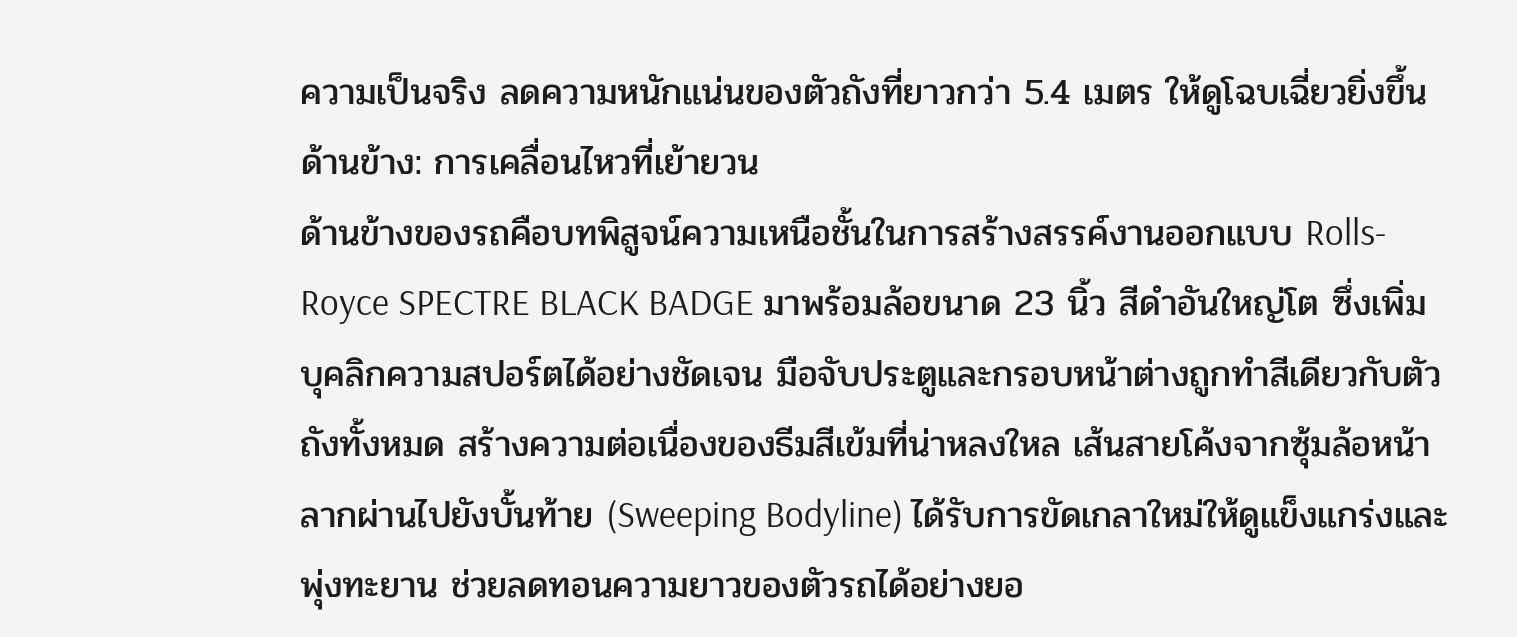ความเป็นจริง ลดความหนักแน่นของตัวถังที่ยาวกว่า 5.4 เมตร ให้ดูโฉบเฉี่ยวยิ่งขึ้น
ด้านข้าง: การเคลื่อนไหวที่เย้ายวน
ด้านข้างของรถคือบทพิสูจน์ความเหนือชั้นในการสร้างสรรค์งานออกแบบ Rolls-Royce SPECTRE BLACK BADGE มาพร้อมล้อขนาด 23 นิ้ว สีดำอันใหญ่โต ซึ่งเพิ่มบุคลิกความสปอร์ตได้อย่างชัดเจน มือจับประตูและกรอบหน้าต่างถูกทำสีเดียวกับตัวถังทั้งหมด สร้างความต่อเนื่องของธีมสีเข้มที่น่าหลงใหล เส้นสายโค้งจากซุ้มล้อหน้าลากผ่านไปยังบั้นท้าย (Sweeping Bodyline) ได้รับการขัดเกลาใหม่ให้ดูแข็งแกร่งและพุ่งทะยาน ช่วยลดทอนความยาวของตัวรถได้อย่างยอ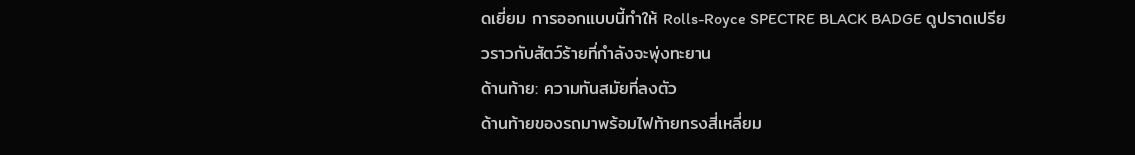ดเยี่ยม การออกแบบนี้ทำให้ Rolls-Royce SPECTRE BLACK BADGE ดูปราดเปรียวราวกับสัตว์ร้ายที่กำลังจะพุ่งทะยาน
ด้านท้าย: ความทันสมัยที่ลงตัว
ด้านท้ายของรถมาพร้อมไฟท้ายทรงสี่เหลี่ยม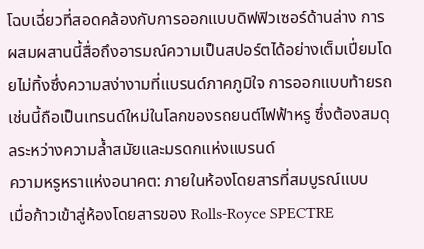โฉบเฉี่ยวที่สอดคล้องกับการออกแบบดิฟฟิวเซอร์ด้านล่าง การผสมผสานนี้สื่อถึงอารมณ์ความเป็นสปอร์ตได้อย่างเต็มเปี่ยมโดยไม่ทิ้งซึ่งความสง่างามที่แบรนด์ภาคภูมิใจ การออกแบบท้ายรถเช่นนี้ถือเป็นเทรนด์ใหม่ในโลกของรถยนต์ไฟฟ้าหรู ซึ่งต้องสมดุลระหว่างความล้ำสมัยและมรดกแห่งแบรนด์
ความหรูหราแห่งอนาคต: ภายในห้องโดยสารที่สมบูรณ์แบบ
เมื่อก้าวเข้าสู่ห้องโดยสารของ Rolls-Royce SPECTRE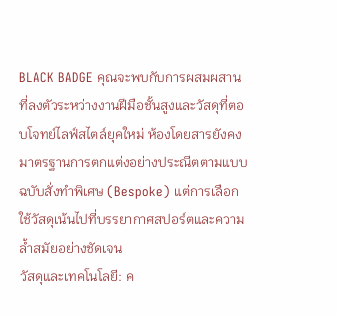BLACK BADGE คุณจะพบกับการผสมผสานที่ลงตัวระหว่างงานฝีมือชั้นสูงและวัสดุที่ตอบโจทย์ไลฟ์สไตล์ยุคใหม่ ห้องโดยสารยังคงมาตรฐานการตกแต่งอย่างประณีตตามแบบฉบับสั่งทำพิเศษ (Bespoke) แต่การเลือกใช้วัสดุเน้นไปที่บรรยากาศสปอร์ตและความล้ำสมัยอย่างชัดเจน
วัสดุและเทคโนโลยี: ค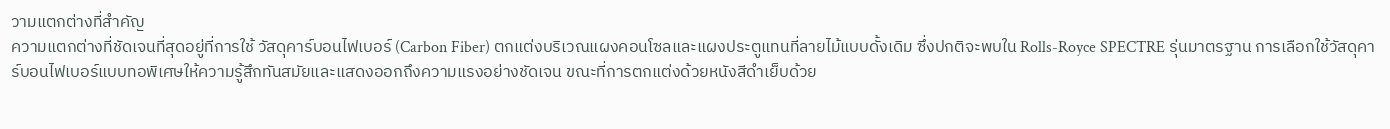วามแตกต่างที่สำคัญ
ความแตกต่างที่ชัดเจนที่สุดอยู่ที่การใช้ วัสดุคาร์บอนไฟเบอร์ (Carbon Fiber) ตกแต่งบริเวณแผงคอนโซลและแผงประตูแทนที่ลายไม้แบบดั้งเดิม ซึ่งปกติจะพบใน Rolls-Royce SPECTRE รุ่นมาตรฐาน การเลือกใช้วัสดุคาร์บอนไฟเบอร์แบบทอพิเศษให้ความรู้สึกทันสมัยและแสดงออกถึงความแรงอย่างชัดเจน ขณะที่การตกแต่งด้วยหนังสีดำเย็บด้วย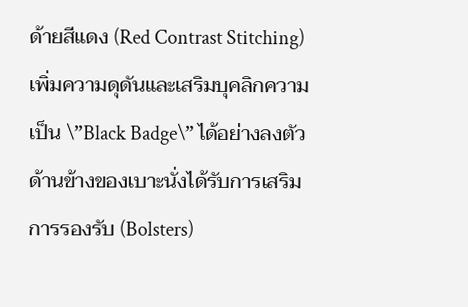ด้ายสีแดง (Red Contrast Stitching) เพิ่มความดุดันและเสริมบุคลิกความเป็น \”Black Badge\” ได้อย่างลงตัว
ด้านข้างของเบาะนั่งได้รับการเสริมการรองรับ (Bolsters)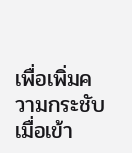เพื่อเพิ่มความกระชับเมื่อเข้า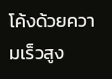โค้งด้วยความเร็วสูง